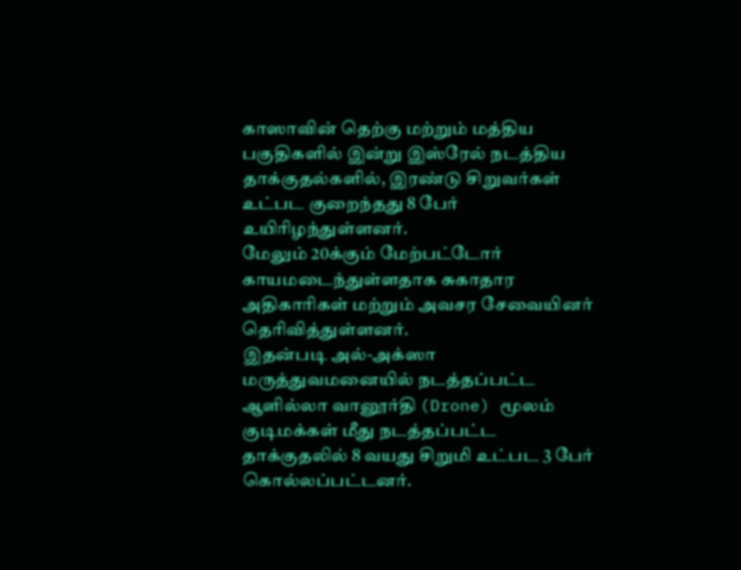காஸாவின் தெற்கு மற்றும் மத்திய பகுதிகளில் இன்று இஸ்ரேல் நடத்திய தாக்குதல்களில், இரண்டு சிறுவர்கள் உட்பட குறைந்தது 8 பேர் உயிரிழந்துள்ளனர்.
மேலும் 20க்கும் மேற்பட்டோர் காயமடைந்துள்ளதாக சுகாதார அதிகாரிகள் மற்றும் அவசர சேவையினர் தெரிவித்துள்ளனர்.
இதன்படி அல்-அக்ஸா மருத்துவமனையில் நடத்தப்பட்ட ஆளில்லா வானூர்தி (Drone) மூலம் குடிமக்கள் மீது நடத்தப்பட்ட தாக்குதலில் 8 வயது சிறுமி உட்பட 3 பேர் கொல்லப்பட்டனர்.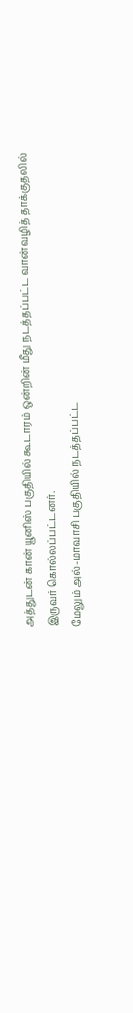அத்துடன் கான் யூனிஸ் பகுதியில் கூடாரம் ஒன்றின் மீது நடத்தப்பட்ட வான்வழித் தாக்குதலில் இருவர் கொல்லப்பட்டனர்.
மேலும் அல்-மாவாசி பகுதியில் நடத்தப்பட்ட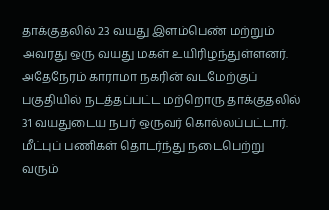தாக்குதலில் 23 வயது இளம்பெண் மற்றும் அவரது ஒரு வயது மகள் உயிரிழந்துள்ளனர்.
அதேநேரம் காராமா நகரின் வடமேற்குப் பகுதியில் நடத்தப்பட்ட மற்றொரு தாக்குதலில் 31 வயதுடைய நபர் ஒருவர் கொல்லப்பட்டார்.
மீட்புப் பணிகள் தொடர்ந்து நடைபெற்று வரும்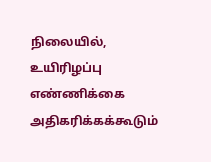நிலையில், உயிரிழப்பு எண்ணிக்கை அதிகரிக்கக்கூடும்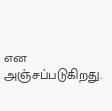என அஞ்சப்படுகிறது.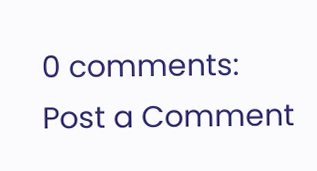0 comments:
Post a Comment